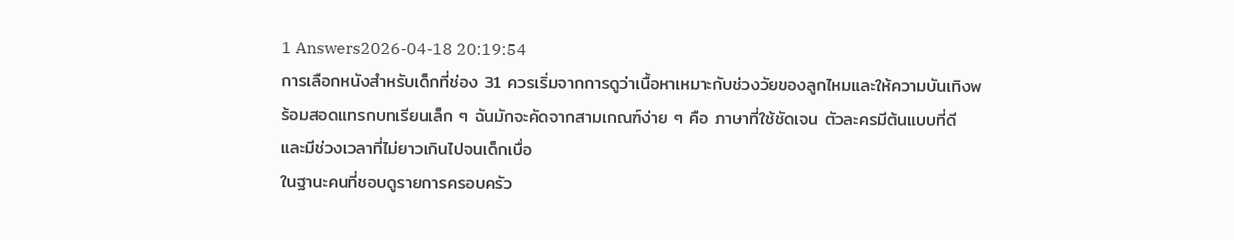1 Answers2026-04-18 20:19:54
การเลือกหนังสำหรับเด็กที่ช่อง 31 ควรเริ่มจากการดูว่าเนื้อหาเหมาะกับช่วงวัยของลูกไหมและให้ความบันเทิงพร้อมสอดแทรกบทเรียนเล็ก ๆ ฉันมักจะคัดจากสามเกณฑ์ง่าย ๆ คือ ภาษาที่ใช้ชัดเจน ตัวละครมีต้นแบบที่ดี และมีช่วงเวลาที่ไม่ยาวเกินไปจนเด็กเบื่อ
ในฐานะคนที่ชอบดูรายการครอบครัว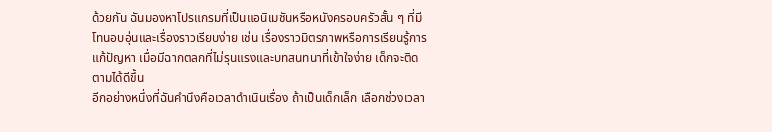ด้วยกัน ฉันมองหาโปรแกรมที่เป็นแอนิเมชันหรือหนังครอบครัวสั้น ๆ ที่มีโทนอบอุ่นและเรื่องราวเรียบง่าย เช่น เรื่องราวมิตรภาพหรือการเรียนรู้การแก้ปัญหา เมื่อมีฉากตลกที่ไม่รุนแรงและบทสนทนาที่เข้าใจง่าย เด็กจะติดตามได้ดีขึ้น
อีกอย่างหนึ่งที่ฉันคำนึงคือเวลาดำเนินเรื่อง ถ้าเป็นเด็กเล็ก เลือกช่วงเวลา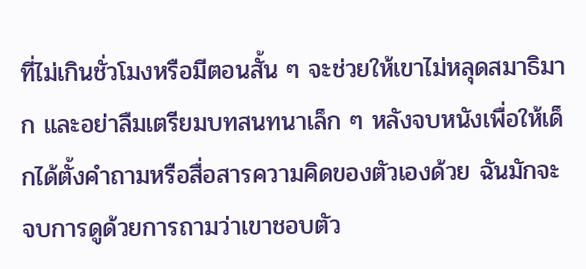ที่ไม่เกินชั่วโมงหรือมีตอนสั้น ๆ จะช่วยให้เขาไม่หลุดสมาธิมาก และอย่าลืมเตรียมบทสนทนาเล็ก ๆ หลังจบหนังเพื่อให้เด็กได้ตั้งคำถามหรือสื่อสารความคิดของตัวเองด้วย ฉันมักจะจบการดูด้วยการถามว่าเขาชอบตัว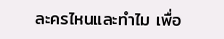ละครไหนและทำไม เพื่อ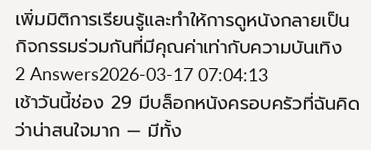เพิ่มมิติการเรียนรู้และทำให้การดูหนังกลายเป็นกิจกรรมร่วมกันที่มีคุณค่าเท่ากับความบันเทิง
2 Answers2026-03-17 07:04:13
เช้าวันนี้ช่อง 29 มีบล็อกหนังครอบครัวที่ฉันคิดว่าน่าสนใจมาก — มีทั้ง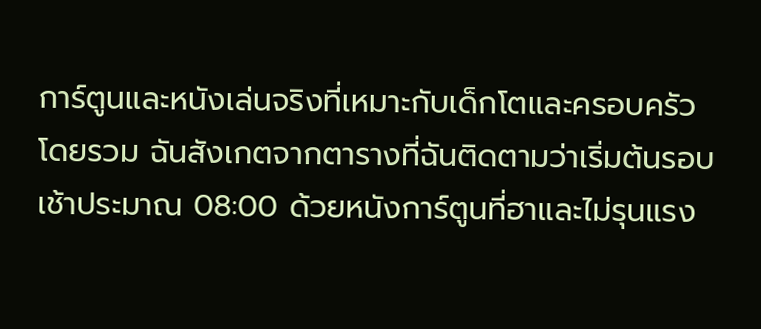การ์ตูนและหนังเล่นจริงที่เหมาะกับเด็กโตและครอบครัวโดยรวม ฉันสังเกตจากตารางที่ฉันติดตามว่าเริ่มต้นรอบเช้าประมาณ 08:00 ด้วยหนังการ์ตูนที่ฮาและไม่รุนแรง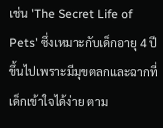เช่น 'The Secret Life of Pets' ซึ่งเหมาะกับเด็กอายุ 4 ปีขึ้นไปเพราะมีมุขตลกและฉากที่เด็กเข้าใจได้ง่าย ตาม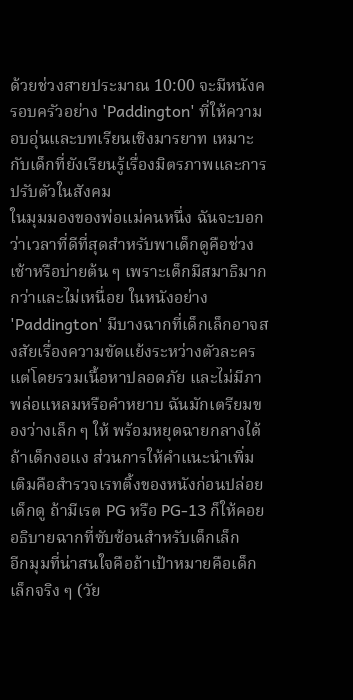ด้วยช่วงสายประมาณ 10:00 จะมีหนังครอบครัวอย่าง 'Paddington' ที่ให้ความอบอุ่นและบทเรียนเชิงมารยาท เหมาะกับเด็กที่ยังเรียนรู้เรื่องมิตรภาพและการปรับตัวในสังคม
ในมุมมองของพ่อแม่คนหนึ่ง ฉันจะบอกว่าเวลาที่ดีที่สุดสำหรับพาเด็กดูคือช่วงเช้าหรือบ่ายต้น ๆ เพราะเด็กมีสมาธิมากกว่าและไม่เหนื่อย ในหนังอย่าง 'Paddington' มีบางฉากที่เด็กเล็กอาจสงสัยเรื่องความขัดแย้งระหว่างตัวละคร แต่โดยรวมเนื้อหาปลอดภัย และไม่มีภาพล่อแหลมหรือคำหยาบ ฉันมักเตรียมของว่างเล็ก ๆ ให้ พร้อมหยุดฉายกลางได้ถ้าเด็กงอแง ส่วนการให้คำแนะนำเพิ่มเติมคือสำรวจเรทติ้งของหนังก่อนปล่อยเด็กดู ถ้ามีเรต PG หรือ PG-13 ก็ให้คอยอธิบายฉากที่ซับซ้อนสำหรับเด็กเล็ก
อีกมุมที่น่าสนใจคือถ้าเป้าหมายคือเด็กเล็กจริง ๆ (วัย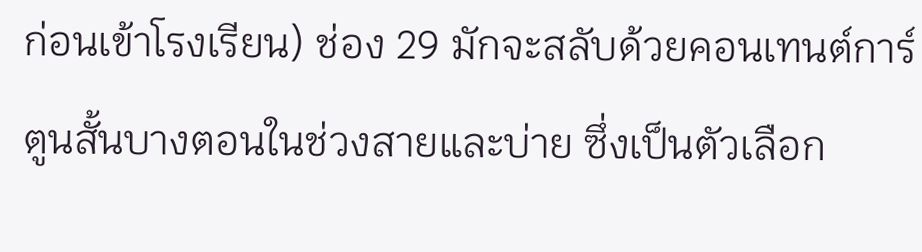ก่อนเข้าโรงเรียน) ช่อง 29 มักจะสลับด้วยคอนเทนต์การ์ตูนสั้นบางตอนในช่วงสายและบ่าย ซึ่งเป็นตัวเลือก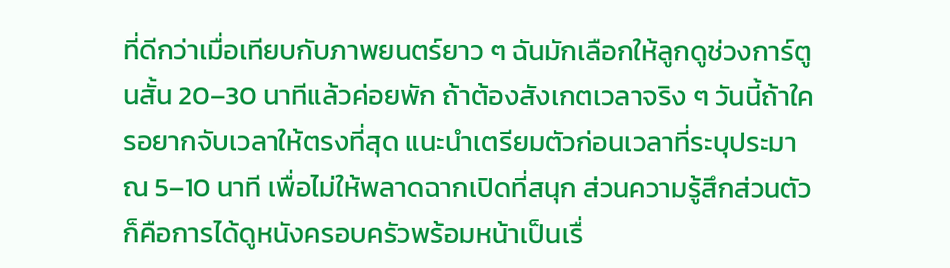ที่ดีกว่าเมื่อเทียบกับภาพยนตร์ยาว ๆ ฉันมักเลือกให้ลูกดูช่วงการ์ตูนสั้น 20–30 นาทีแล้วค่อยพัก ถ้าต้องสังเกตเวลาจริง ๆ วันนี้ถ้าใครอยากจับเวลาให้ตรงที่สุด แนะนำเตรียมตัวก่อนเวลาที่ระบุประมาณ 5–10 นาที เพื่อไม่ให้พลาดฉากเปิดที่สนุก ส่วนความรู้สึกส่วนตัวก็คือการได้ดูหนังครอบครัวพร้อมหน้าเป็นเรื่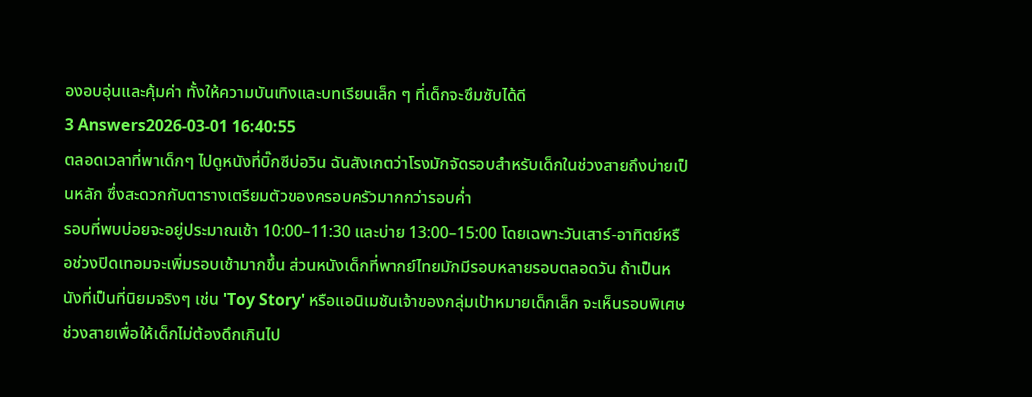องอบอุ่นและคุ้มค่า ทั้งให้ความบันเทิงและบทเรียนเล็ก ๆ ที่เด็กจะซึมซับได้ดี
3 Answers2026-03-01 16:40:55
ตลอดเวลาที่พาเด็กๆ ไปดูหนังที่บิ๊กซีบ่อวิน ฉันสังเกตว่าโรงมักจัดรอบสำหรับเด็กในช่วงสายถึงบ่ายเป็นหลัก ซึ่งสะดวกกับตารางเตรียมตัวของครอบครัวมากกว่ารอบค่ำ
รอบที่พบบ่อยจะอยู่ประมาณเช้า 10:00–11:30 และบ่าย 13:00–15:00 โดยเฉพาะวันเสาร์-อาทิตย์หรือช่วงปิดเทอมจะเพิ่มรอบเช้ามากขึ้น ส่วนหนังเด็กที่พากย์ไทยมักมีรอบหลายรอบตลอดวัน ถ้าเป็นหนังที่เป็นที่นิยมจริงๆ เช่น 'Toy Story' หรือแอนิเมชันเจ้าของกลุ่มเป้าหมายเด็กเล็ก จะเห็นรอบพิเศษช่วงสายเพื่อให้เด็กไม่ต้องดึกเกินไป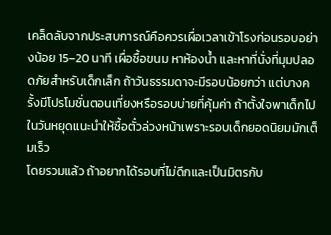เคล็ดลับจากประสบการณ์คือควรเผื่อเวลาเข้าโรงก่อนรอบอย่างน้อย 15–20 นาที เผื่อซื้อขนม หาห้องน้ำ และหาที่นั่งที่มุมปลอดภัยสำหรับเด็กเล็ก ถ้าวันธรรมดาจะมีรอบน้อยกว่า แต่บางครั้งมีโปรโมชั่นตอนเที่ยงหรือรอบบ่ายที่คุ้มค่า ถ้าตั้งใจพาเด็กไปในวันหยุดแนะนำให้ซื้อตั๋วล่วงหน้าเพราะรอบเด็กยอดนิยมมักเต็มเร็ว
โดยรวมแล้ว ถ้าอยากได้รอบที่ไม่ดึกและเป็นมิตรกับ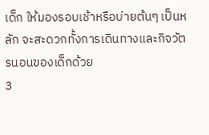เด็ก ให้มองรอบเช้าหรือบ่ายต้นๆ เป็นหลัก จะสะดวกทั้งการเดินทางและกิจวัตรนอนของเด็กด้วย
3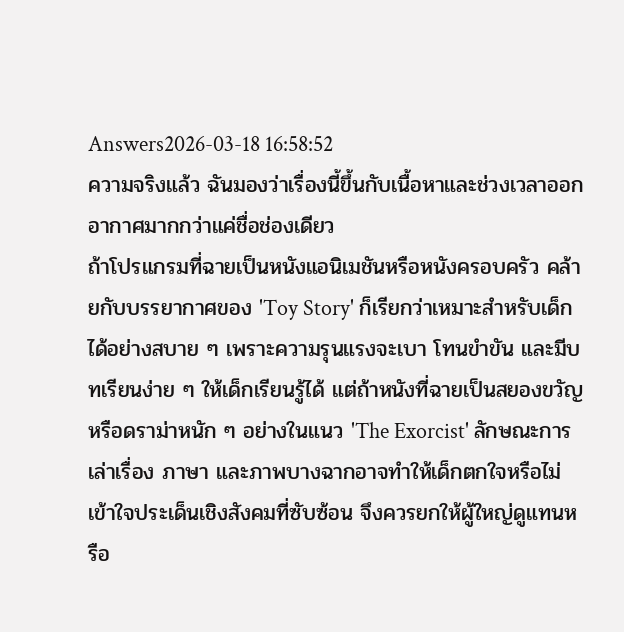Answers2026-03-18 16:58:52
ความจริงแล้ว ฉันมองว่าเรื่องนี้ขึ้นกับเนื้อหาและช่วงเวลาออกอากาศมากกว่าแค่ชื่อช่องเดียว
ถ้าโปรแกรมที่ฉายเป็นหนังแอนิเมชันหรือหนังครอบครัว คล้ายกับบรรยากาศของ 'Toy Story' ก็เรียกว่าเหมาะสำหรับเด็กได้อย่างสบาย ๆ เพราะความรุนแรงจะเบา โทนขำขัน และมีบทเรียนง่าย ๆ ให้เด็กเรียนรู้ได้ แต่ถ้าหนังที่ฉายเป็นสยองขวัญหรือดราม่าหนัก ๆ อย่างในแนว 'The Exorcist' ลักษณะการเล่าเรื่อง ภาษา และภาพบางฉากอาจทำให้เด็กตกใจหรือไม่เข้าใจประเด็นเชิงสังคมที่ซับซ้อน จึงควรยกให้ผู้ใหญ่ดูแทนหรือ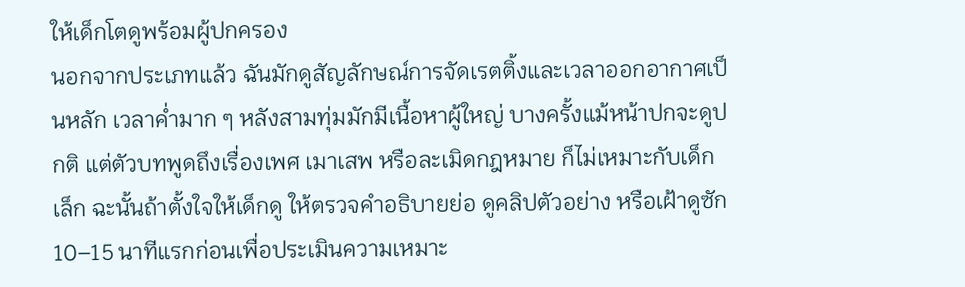ให้เด็กโตดูพร้อมผู้ปกครอง
นอกจากประเภทแล้ว ฉันมักดูสัญลักษณ์การจัดเรตติ้งและเวลาออกอากาศเป็นหลัก เวลาค่ำมาก ๆ หลังสามทุ่มมักมีเนื้อหาผู้ใหญ่ บางครั้งแม้หน้าปกจะดูปกติ แต่ตัวบทพูดถึงเรื่องเพศ เมาเสพ หรือละเมิดกฎหมาย ก็ไม่เหมาะกับเด็กเล็ก ฉะนั้นถ้าตั้งใจให้เด็กดู ให้ตรวจคำอธิบายย่อ ดูคลิปตัวอย่าง หรือเฝ้าดูซัก 10–15 นาทีแรกก่อนเพื่อประเมินความเหมาะ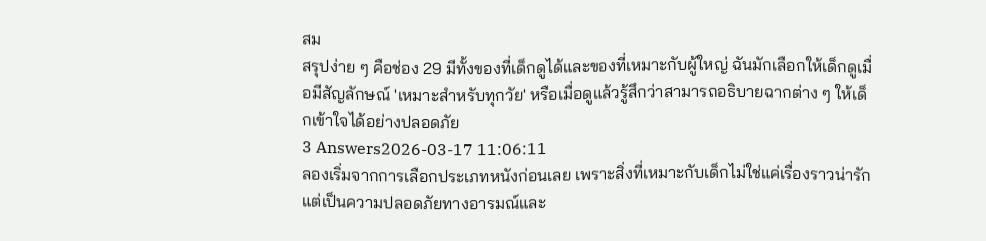สม
สรุปง่าย ๆ คือช่อง 29 มีทั้งของที่เด็กดูได้และของที่เหมาะกับผู้ใหญ่ ฉันมักเลือกให้เด็กดูเมื่อมีสัญลักษณ์ 'เหมาะสำหรับทุกวัย' หรือเมื่อดูแล้วรู้สึกว่าสามารถอธิบายฉากต่าง ๆ ให้เด็กเข้าใจได้อย่างปลอดภัย
3 Answers2026-03-17 11:06:11
ลองเริ่มจากการเลือกประเภทหนังก่อนเลย เพราะสิ่งที่เหมาะกับเด็กไม่ใช่แค่เรื่องราวน่ารัก แต่เป็นความปลอดภัยทางอารมณ์และ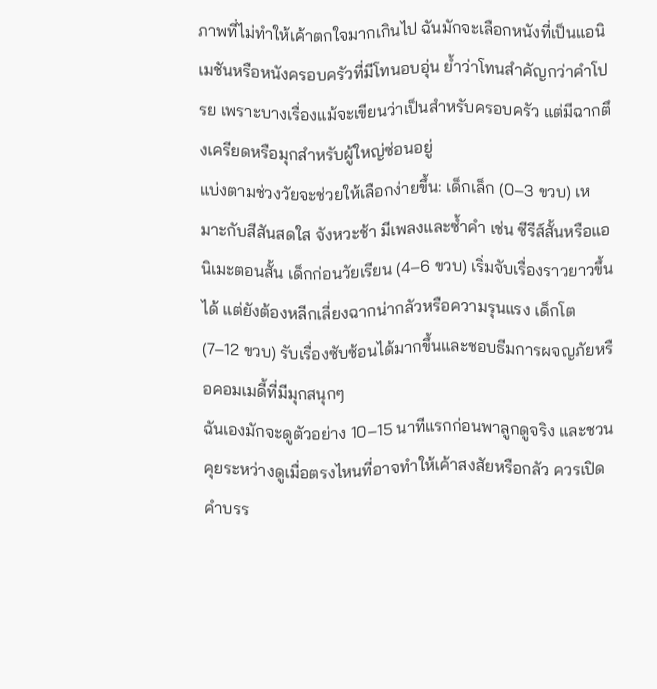ภาพที่ไม่ทำให้เค้าตกใจมากเกินไป ฉันมักจะเลือกหนังที่เป็นแอนิเมชันหรือหนังครอบครัวที่มีโทนอบอุ่น ย้ำว่าโทนสำคัญกว่าคำโปรย เพราะบางเรื่องแม้จะเขียนว่าเป็นสำหรับครอบครัว แต่มีฉากตึงเครียดหรือมุกสำหรับผู้ใหญ่ซ่อนอยู่
แบ่งตามช่วงวัยจะช่วยให้เลือกง่ายขึ้น: เด็กเล็ก (0–3 ขวบ) เหมาะกับสีสันสดใส จังหวะช้า มีเพลงและซ้ำคำ เช่น ซีรีส์สั้นหรือแอนิเมะตอนสั้น เด็กก่อนวัยเรียน (4–6 ขวบ) เริ่มจับเรื่องราวยาวขึ้นได้ แต่ยังต้องหลีกเลี่ยงฉากน่ากลัวหรือความรุนแรง เด็กโต (7–12 ขวบ) รับเรื่องซับซ้อนได้มากขึ้นและชอบธีมการผจญภัยหรือคอมเมดี้ที่มีมุกสนุกๆ
ฉันเองมักจะดูตัวอย่าง 10–15 นาทีแรกก่อนพาลูกดูจริง และชวนคุยระหว่างดูเมื่อตรงไหนที่อาจทำให้เค้าสงสัยหรือกลัว ควรเปิดคำบรร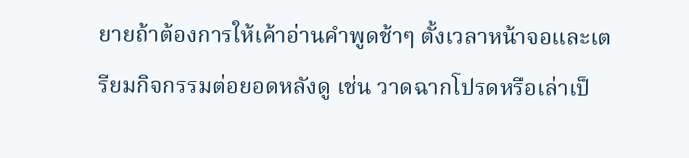ยายถ้าต้องการให้เค้าอ่านคำพูดช้าๆ ตั้งเวลาหน้าจอและเตรียมกิจกรรมต่อยอดหลังดู เช่น วาดฉากโปรดหรือเล่าเป็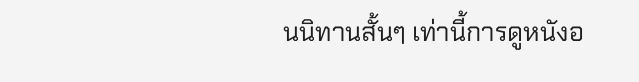นนิทานสั้นๆ เท่านี้การดูหนังอ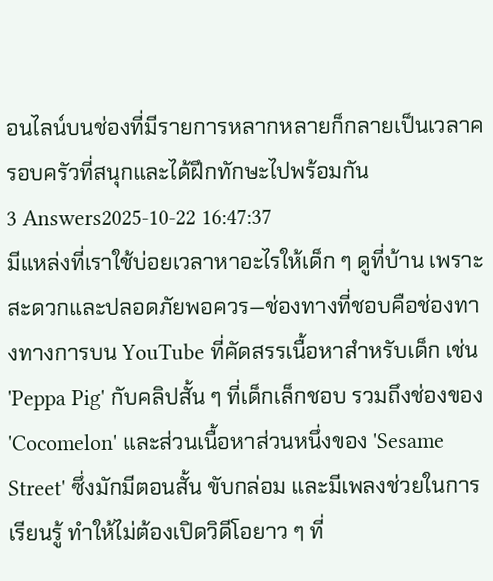อนไลน์บนช่องที่มีรายการหลากหลายก็กลายเป็นเวลาครอบครัวที่สนุกและได้ฝึกทักษะไปพร้อมกัน
3 Answers2025-10-22 16:47:37
มีแหล่งที่เราใช้บ่อยเวลาหาอะไรให้เด็ก ๆ ดูที่บ้าน เพราะสะดวกและปลอดภัยพอควร—ช่องทางที่ชอบคือช่องทางทางการบน YouTube ที่คัดสรรเนื้อหาสำหรับเด็ก เช่น 'Peppa Pig' กับคลิปสั้น ๆ ที่เด็กเล็กชอบ รวมถึงช่องของ 'Cocomelon' และส่วนเนื้อหาส่วนหนึ่งของ 'Sesame Street' ซึ่งมักมีตอนสั้น ขับกล่อม และมีเพลงช่วยในการเรียนรู้ ทำให้ไม่ต้องเปิดวิดีโอยาว ๆ ที่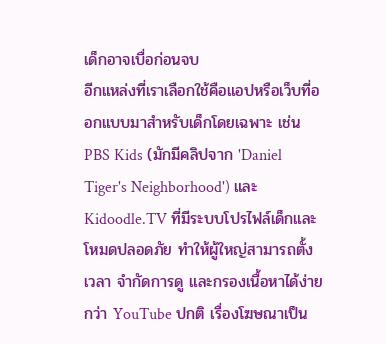เด็กอาจเบื่อก่อนจบ
อีกแหล่งที่เราเลือกใช้คือแอปหรือเว็บที่ออกแบบมาสำหรับเด็กโดยเฉพาะ เช่น PBS Kids (มักมีคลิปจาก 'Daniel Tiger's Neighborhood') และ Kidoodle.TV ที่มีระบบโปรไฟล์เด็กและโหมดปลอดภัย ทำให้ผู้ใหญ่สามารถตั้งเวลา จำกัดการดู และกรองเนื้อหาได้ง่ายกว่า YouTube ปกติ เรื่องโฆษณาเป็น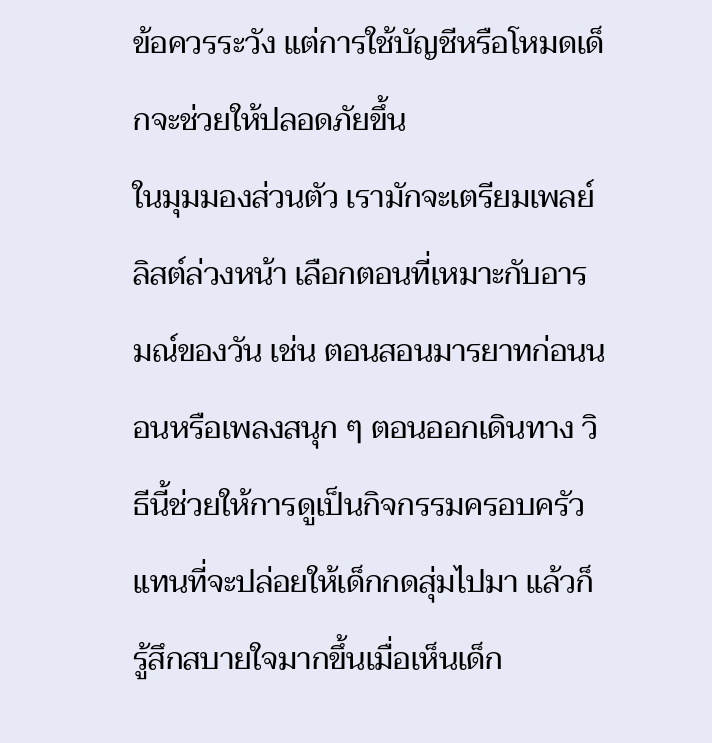ข้อควรระวัง แต่การใช้บัญชีหรือโหมดเด็กจะช่วยให้ปลอดภัยขึ้น
ในมุมมองส่วนตัว เรามักจะเตรียมเพลย์ลิสต์ล่วงหน้า เลือกตอนที่เหมาะกับอารมณ์ของวัน เช่น ตอนสอนมารยาทก่อนนอนหรือเพลงสนุก ๆ ตอนออกเดินทาง วิธีนี้ช่วยให้การดูเป็นกิจกรรมครอบครัวแทนที่จะปล่อยให้เด็กกดสุ่มไปมา แล้วก็รู้สึกสบายใจมากขึ้นเมื่อเห็นเด็ก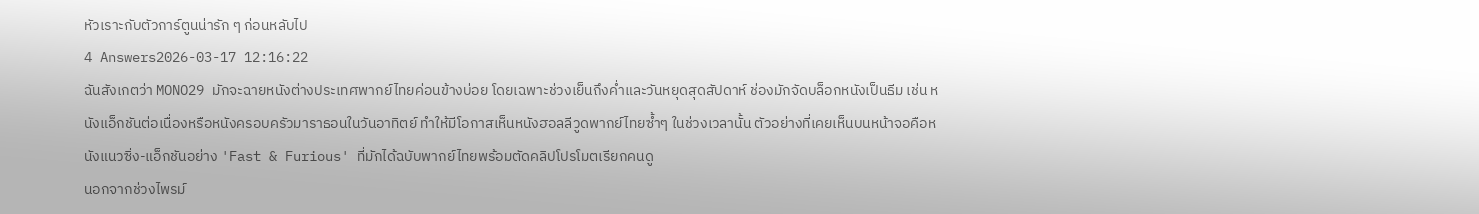หัวเราะกับตัวการ์ตูนน่ารัก ๆ ก่อนหลับไป
4 Answers2026-03-17 12:16:22
ฉันสังเกตว่า MONO29 มักจะฉายหนังต่างประเทศพากย์ไทยค่อนข้างบ่อย โดยเฉพาะช่วงเย็นถึงค่ำและวันหยุดสุดสัปดาห์ ช่องมักจัดบล็อกหนังเป็นธีม เช่น หนังแอ็กชันต่อเนื่องหรือหนังครอบครัวมาราธอนในวันอาทิตย์ ทำให้มีโอกาสเห็นหนังฮอลลีวูดพากย์ไทยซ้ำๆ ในช่วงเวลานั้น ตัวอย่างที่เคยเห็นบนหน้าจอคือหนังแนวซิ่ง-แอ็กชันอย่าง 'Fast & Furious' ที่มักได้ฉบับพากย์ไทยพร้อมตัดคลิปโปรโมตเรียกคนดู
นอกจากช่วงไพรม์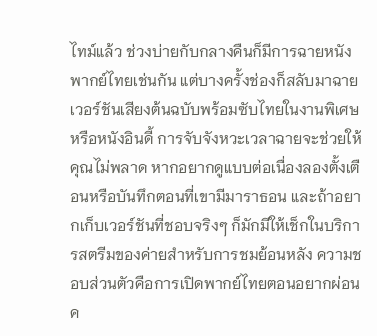ไทม์แล้ว ช่วงบ่ายกับกลางคืนก็มีการฉายหนังพากย์ไทยเช่นกัน แต่บางครั้งช่องก็สลับมาฉายเวอร์ชันเสียงต้นฉบับพร้อมซับไทยในงานพิเศษหรือหนังอินดี้ การจับจังหวะเวลาฉายจะช่วยให้คุณไม่พลาด หากอยากดูแบบต่อเนื่องลองตั้งเตือนหรือบันทึกตอนที่เขามีมาราธอน และถ้าอยากเก็บเวอร์ชันที่ชอบจริงๆ ก็มักมีให้เช็กในบริการสตรีมของค่ายสำหรับการชมย้อนหลัง ความชอบส่วนตัวคือการเปิดพากย์ไทยตอนอยากผ่อนค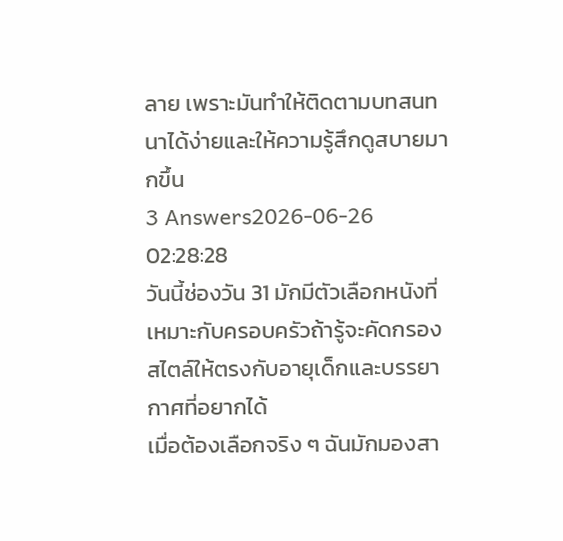ลาย เพราะมันทำให้ติดตามบทสนทนาได้ง่ายและให้ความรู้สึกดูสบายมากขึ้น
3 Answers2026-06-26 02:28:28
วันนี้ช่องวัน 31 มักมีตัวเลือกหนังที่เหมาะกับครอบครัวถ้ารู้จะคัดกรองสไตล์ให้ตรงกับอายุเด็กและบรรยากาศที่อยากได้
เมื่อต้องเลือกจริง ๆ ฉันมักมองสา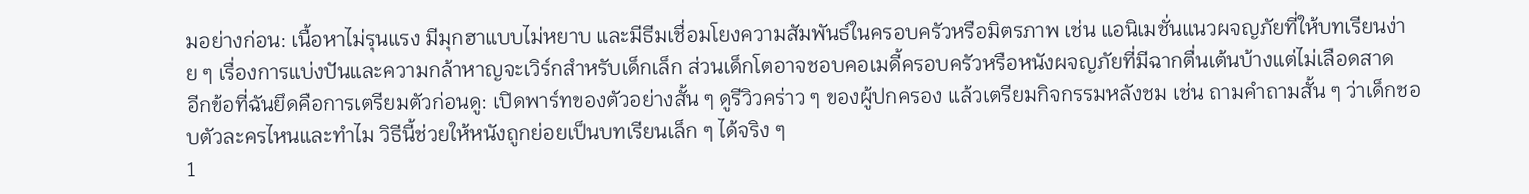มอย่างก่อน: เนื้อหาไม่รุนแรง มีมุกฮาแบบไม่หยาบ และมีธีมเชื่อมโยงความสัมพันธ์ในครอบครัวหรือมิตรภาพ เช่น แอนิเมชั่นแนวผจญภัยที่ให้บทเรียนง่าย ๆ เรื่องการแบ่งปันและความกล้าหาญจะเวิร์กสำหรับเด็กเล็ก ส่วนเด็กโตอาจชอบคอเมดี้ครอบครัวหรือหนังผจญภัยที่มีฉากตื่นเต้นบ้างแต่ไม่เลือดสาด
อีกข้อที่ฉันยึดคือการเตรียมตัวก่อนดู: เปิดพาร์ทของตัวอย่างสั้น ๆ ดูรีวิวคร่าว ๆ ของผู้ปกครอง แล้วเตรียมกิจกรรมหลังชม เช่น ถามคำถามสั้น ๆ ว่าเด็กชอบตัวละครไหนและทำไม วิธีนี้ช่วยให้หนังถูกย่อยเป็นบทเรียนเล็ก ๆ ได้จริง ๆ
1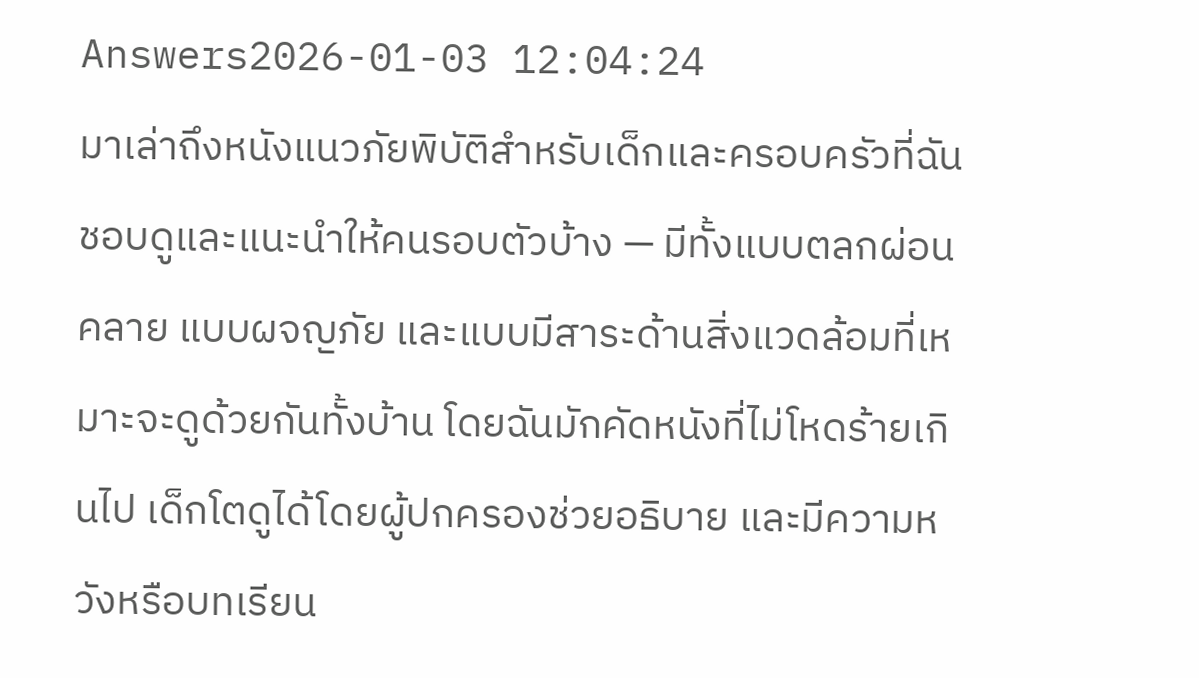Answers2026-01-03 12:04:24
มาเล่าถึงหนังแนวภัยพิบัติสำหรับเด็กและครอบครัวที่ฉันชอบดูและแนะนำให้คนรอบตัวบ้าง — มีทั้งแบบตลกผ่อนคลาย แบบผจญภัย และแบบมีสาระด้านสิ่งแวดล้อมที่เหมาะจะดูด้วยกันทั้งบ้าน โดยฉันมักคัดหนังที่ไม่โหดร้ายเกินไป เด็กโตดูได้โดยผู้ปกครองช่วยอธิบาย และมีความหวังหรือบทเรียน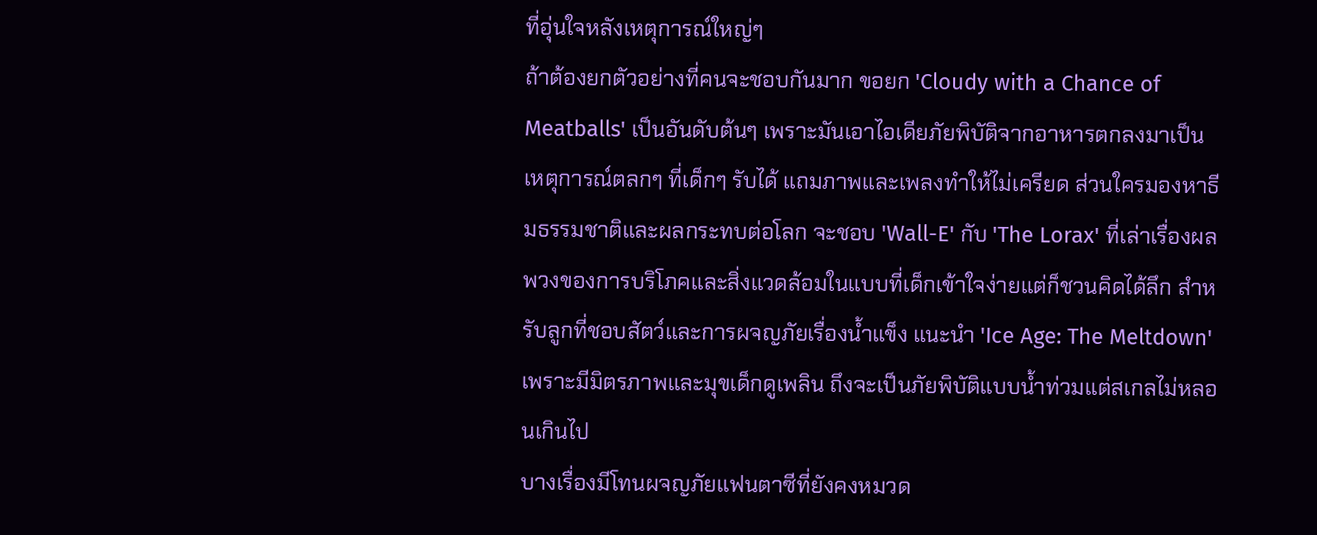ที่อุ่นใจหลังเหตุการณ์ใหญ่ๆ
ถ้าต้องยกตัวอย่างที่คนจะชอบกันมาก ขอยก 'Cloudy with a Chance of Meatballs' เป็นอันดับต้นๆ เพราะมันเอาไอเดียภัยพิบัติจากอาหารตกลงมาเป็นเหตุการณ์ตลกๆ ที่เด็กๆ รับได้ แถมภาพและเพลงทำให้ไม่เครียด ส่วนใครมองหาธีมธรรมชาติและผลกระทบต่อโลก จะชอบ 'Wall-E' กับ 'The Lorax' ที่เล่าเรื่องผลพวงของการบริโภคและสิ่งแวดล้อมในแบบที่เด็กเข้าใจง่ายแต่ก็ชวนคิดได้ลึก สำหรับลูกที่ชอบสัตว์และการผจญภัยเรื่องน้ำแข็ง แนะนำ 'Ice Age: The Meltdown' เพราะมีมิตรภาพและมุขเด็กดูเพลิน ถึงจะเป็นภัยพิบัติแบบน้ำท่วมแต่สเกลไม่หลอนเกินไป
บางเรื่องมีโทนผจญภัยแฟนตาซีที่ยังคงหมวด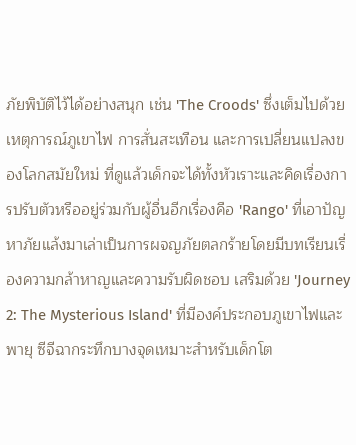ภัยพิบัติไว้ได้อย่างสนุก เช่น 'The Croods' ซึ่งเต็มไปด้วยเหตุการณ์ภูเขาไฟ การสั่นสะเทือน และการเปลี่ยนแปลงของโลกสมัยใหม่ ที่ดูแล้วเด็กจะได้ทั้งหัวเราะและคิดเรื่องการปรับตัวหรืออยู่ร่วมกับผู้อื่นอีกเรื่องคือ 'Rango' ที่เอาปัญหาภัยแล้งมาเล่าเป็นการผจญภัยตลกร้ายโดยมีบทเรียนเรื่องความกล้าหาญและความรับผิดชอบ เสริมด้วย 'Journey 2: The Mysterious Island' ที่มีองค์ประกอบภูเขาไฟและพายุ ซีจีฉากระทึกบางจุดเหมาะสำหรับเด็กโต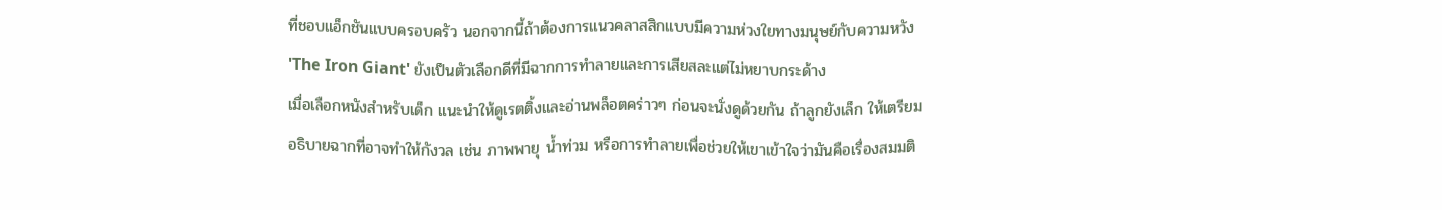ที่ชอบแอ็กชันแบบครอบครัว นอกจากนี้ถ้าต้องการแนวคลาสสิกแบบมีความห่วงใยทางมนุษย์กับความหวัง 'The Iron Giant' ยังเป็นตัวเลือกดีที่มีฉากการทำลายและการเสียสละแต่ไม่หยาบกระด้าง
เมื่อเลือกหนังสำหรับเด็ก แนะนำให้ดูเรตติ้งและอ่านพล็อตคร่าวๆ ก่อนจะนั่งดูด้วยกัน ถ้าลูกยังเล็ก ให้เตรียมอธิบายฉากที่อาจทำให้กังวล เช่น ภาพพายุ น้ำท่วม หรือการทำลายเพื่อช่วยให้เขาเข้าใจว่ามันคือเรื่องสมมติ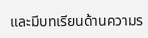และมีบทเรียนด้านความร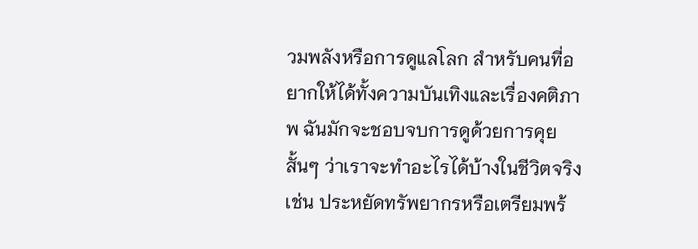วมพลังหรือการดูแลโลก สำหรับคนที่อยากให้ได้ทั้งความบันเทิงและเรื่องคติภาพ ฉันมักจะชอบจบการดูด้วยการคุยสั้นๆ ว่าเราจะทำอะไรได้บ้างในชีวิตจริง เช่น ประหยัดทรัพยากรหรือเตรียมพร้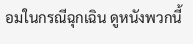อมในกรณีฉุกเฉิน ดูหนังพวกนี้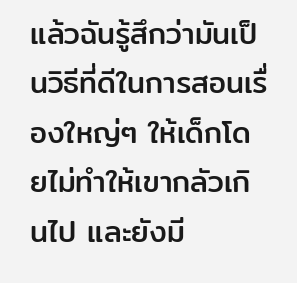แล้วฉันรู้สึกว่ามันเป็นวิธีที่ดีในการสอนเรื่องใหญ่ๆ ให้เด็กโดยไม่ทำให้เขากลัวเกินไป และยังมี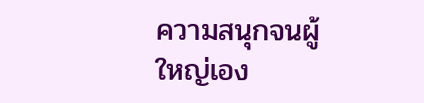ความสนุกจนผู้ใหญ่เอง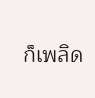ก็เพลิด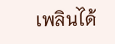เพลินได้